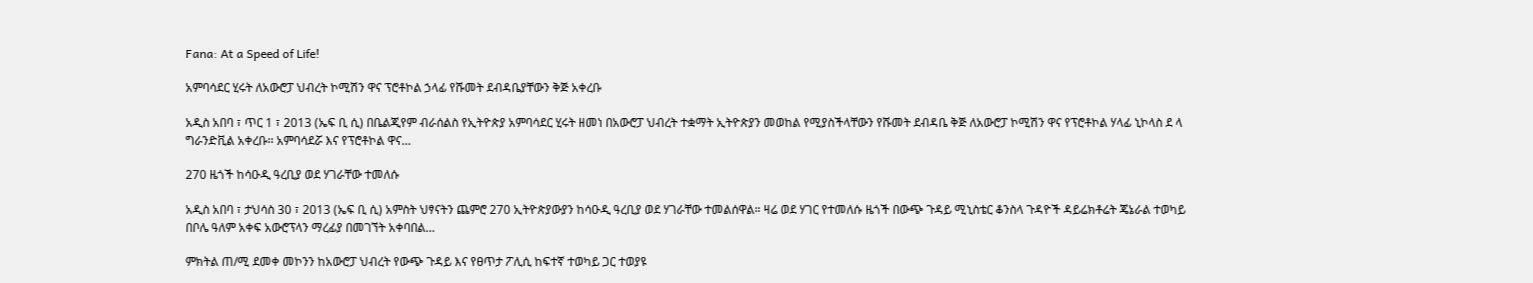Fana: At a Speed of Life!

አምባሳደር ሂሩት ለአውሮፓ ህብረት ኮሚሽን ዋና ፕሮቶኮል ኃላፊ የሹመት ደብዳቤያቸውን ቅጅ አቀረቡ

አዲስ አበባ ፣ ጥር 1 ፣ 2013 (ኤፍ ቢ ሲ) በቤልጂየም ብራሰልስ የኢትዮጵያ አምባሳደር ሂሩት ዘመነ በአውሮፓ ህብረት ተቋማት ኢትዮጵያን መወከል የሚያስችላቸውን የሹመት ደብዳቤ ቅጅ ለአውሮፓ ኮሚሽን ዋና የፕሮቶኮል ሃላፊ ኒኮላስ ደ ላ ግራንድቪል አቀረቡ፡፡ አምባሳደሯ እና የፕሮቶኮል ዋና…

270 ዜጎች ከሳዑዲ ዓረቢያ ወደ ሃገራቸው ተመለሱ

አዲስ አበባ ፣ ታህሳስ 30 ፣ 2013 (ኤፍ ቢ ሲ) አምስት ህፃናትን ጨምሮ 270 ኢትዮጵያውያን ከሳዑዲ ዓረቢያ ወደ ሃገራቸው ተመልሰዋል። ዛሬ ወደ ሃገር የተመለሱ ዜጎች በውጭ ጉዳይ ሚኒስቴር ቆንስላ ጉዳዮች ዳይሬክቶሬት ጄኔራል ተወካይ በቦሌ ዓለም አቀፍ አውሮፕላን ማረፊያ በመገኘት አቀባበል…

ምክትል ጠ/ሚ ደመቀ መኮንን ከአውሮፓ ህብረት የውጭ ጉዳይ እና የፀጥታ ፖሊሲ ከፍተኛ ተወካይ ጋር ተወያዩ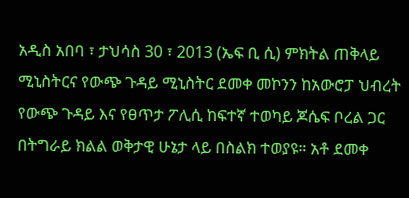አዲስ አበባ ፣ ታህሳስ 30 ፣ 2013 (ኤፍ ቢ ሲ) ምክትል ጠቅላይ ሚኒስትርና የውጭ ጉዳይ ሚኒስትር ደመቀ መኮንን ከአውሮፓ ህብረት የውጭ ጉዳይ እና የፀጥታ ፖሊሲ ከፍተኛ ተወካይ ጆሴፍ ቦረል ጋር በትግራይ ክልል ወቅታዊ ሁኔታ ላይ በስልክ ተወያዩ። አቶ ደመቀ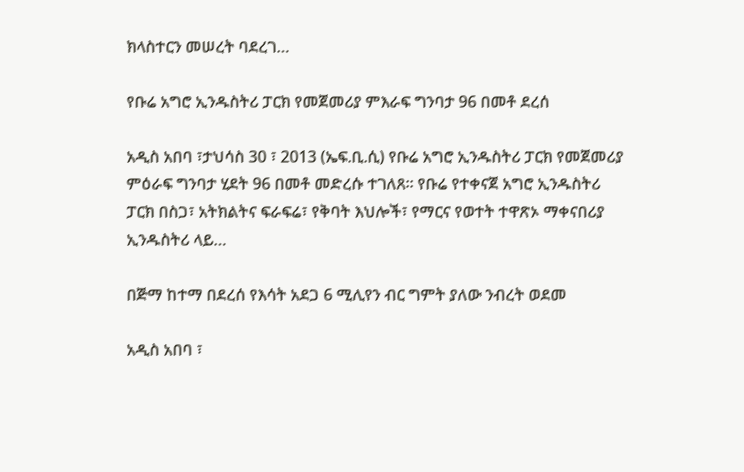ክላስተርን መሠረት ባደረገ…

የቡሬ አግሮ ኢንዱስትሪ ፓርክ የመጀመሪያ ምእራፍ ግንባታ 96 በመቶ ደረሰ

አዲስ አበባ ፣ታህሳስ 30 ፣ 2013 (ኤፍ.ቢ.ሲ) የቡሬ አግሮ ኢንዱስትሪ ፓርክ የመጀመሪያ ምዕራፍ ግንባታ ሂደት 96 በመቶ መድረሱ ተገለጸ። የቡሬ የተቀናጀ አግሮ ኢንዱስትሪ ፓርክ በስጋ፣ አትክልትና ፍራፍሬ፣ የቅባት እህሎች፣ የማርና የወተት ተዋጽኦ ማቀናበሪያ ኢንዱስትሪ ላይ…

በጅማ ከተማ በደረሰ የእሳት አደጋ 6 ሚሊየን ብር ግምት ያለው ንብረት ወደመ

አዲስ አበባ ፣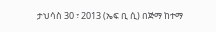ታህሳስ 30 ፣ 2013 (ኤፍ ቢ ሲ) በጅማ ከተማ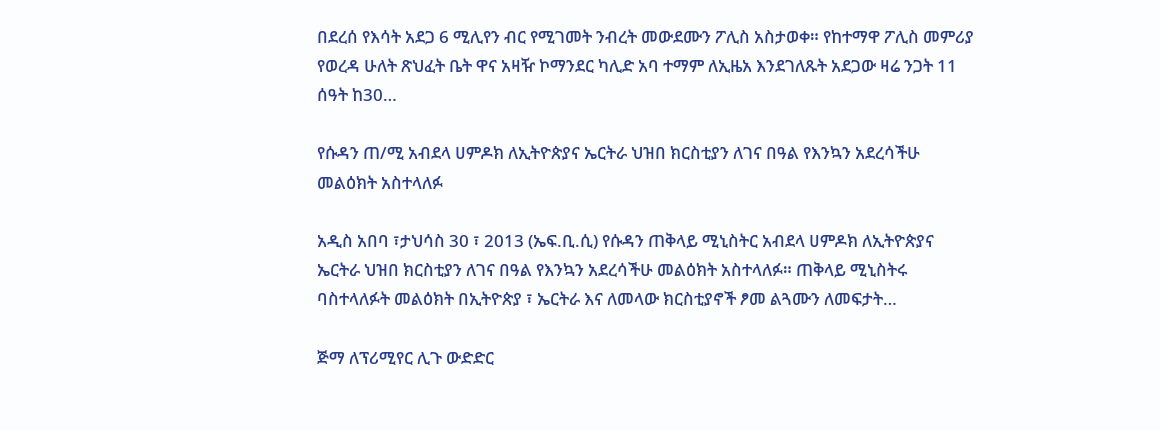በደረሰ የእሳት አደጋ 6 ሚሊየን ብር የሚገመት ንብረት መውደሙን ፖሊስ አስታወቀ። የከተማዋ ፖሊስ መምሪያ የወረዳ ሁለት ጽህፈት ቤት ዋና አዛዥ ኮማንደር ካሊድ አባ ተማም ለኢዜአ እንደገለጹት አደጋው ዛሬ ንጋት 11 ሰዓት ከ30…

የሱዳን ጠ/ሚ አብደላ ሀምዶክ ለኢትዮጵያና ኤርትራ ህዝበ ክርስቲያን ለገና በዓል የእንኳን አደረሳችሁ መልዕክት አስተላለፉ

አዲስ አበባ ፣ታህሳስ 30 ፣ 2013 (ኤፍ.ቢ.ሲ) የሱዳን ጠቅላይ ሚኒስትር አብደላ ሀምዶክ ለኢትዮጵያና ኤርትራ ህዝበ ክርስቲያን ለገና በዓል የእንኳን አደረሳችሁ መልዕክት አስተላለፉ። ጠቅላይ ሚኒስትሩ ባስተላለፉት መልዕክት በኢትዮጵያ ፣ ኤርትራ እና ለመላው ክርስቲያኖች ፆመ ልጓሙን ለመፍታት…

ጅማ ለፕሪሚየር ሊጉ ውድድር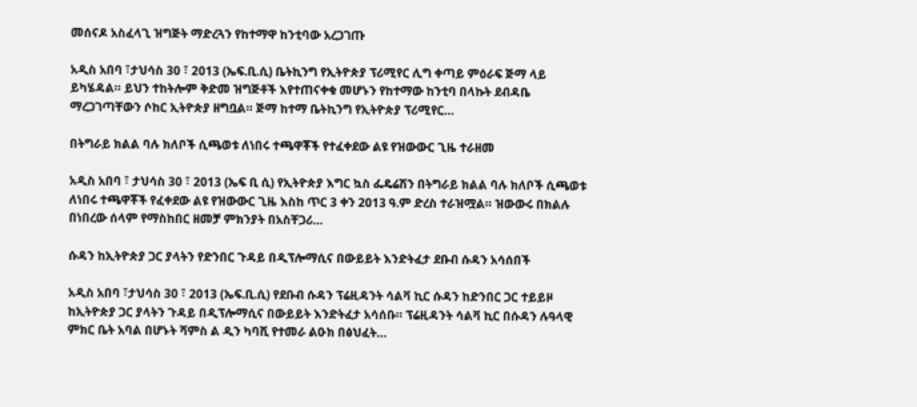መሰናዶ አስፈላጊ ዝግጅት ማድረጓን የከተማዋ ከንቲባው አረጋገጡ

አዲስ አበባ ፣ታህሳስ 30 ፣ 2013 (ኤፍ.ቢ.ሲ) ቤትኪንግ የኢትዮጵያ ፕሪሚየር ሊግ ቀጣይ ምዕራፍ ጅማ ላይ ይካሄዳል። ይህን ተከትሎም ቅድመ ዝግጅቶች እየተጠናቀቁ መሆኑን የከተማው ከንቲባ በላኩት ደብዳቤ ማረጋገጣቸውን ሶከር ኢትዮጵያ ዘግቧል። ጅማ ከተማ ቤትኪንግ የኢትዮጵያ ፕሪሚየር…

በትግራይ ክልል ባሉ ክለቦች ሲጫወቱ ለነበሩ ተጫዋቾች የተፈቀደው ልዩ የዝውውር ጊዜ ተራዘመ

አዲስ አበባ ፣ ታህሳስ 30 ፣ 2013 (ኤፍ ቢ ሲ) የኢትዮጵያ እግር ኳስ ፌዴሬሽን በትግራይ ክልል ባሉ ክለቦች ሲጫወቱ ለነበሩ ተጫዋቾች የፈቀደው ልዩ የዝውውር ጊዜ እስከ ጥር 3 ቀን 2013 ዓ.ም ድረስ ተራዝሟል። ዝውውሩ በክልሉ በነበረው ሰላም የማስከበር ዘመቻ ምክንያት በአስቸጋሪ…

ሱዳን ከኢትዮጵያ ጋር ያላትን የድንበር ጉዳይ በዲፕሎማሲና በውይይት እንድትፈታ ደቡብ ሱዳን አሳሰበች

አዲስ አበባ ፣ታህሳስ 30 ፣ 2013 (ኤፍ.ቢ.ሲ) የደቡብ ሱዳን ፕሬዚዳንት ሳልቫ ኪር ሱዳን ከድንበር ጋር ተይይዞ ከኢትዮጵያ ጋር ያላትን ጉዳይ በዲፕሎማሲና በውይይት እንድትፈታ አሳሰቡ። ፕሬዚዳንት ሳልቫ ኪር በሱዳን ሉዓላዊ ምክር ቤት አባል በሆኑት ሻምስ ል ዲን ካባሺ የተመራ ልዑክ በፅህፈት…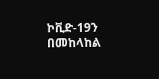ኮቪድ-19ን በመከላከል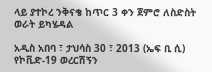ላይ ያተኮረ ንቅናቄ ከጥር 3 ቀን ጀምሮ ለስድስት ወራት ይካሄዳል

አዲስ አበባ ፣ ታህሳስ 30 ፣ 2013 (ኤፍ ቢ ሲ) የኮቪድ-19 ወረርሽኝን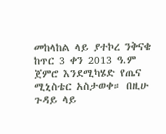መከላከል ላይ ያተኮረ ንቅናቄ ከጥር 3 ቀን 2013 ዓ.ም ጀምሮ እንደሚካሄድ የጤና ሚኒስቴር አስታወቀ። በዚሁ ጉዳይ ላይ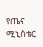የጤና ሚኒስቴር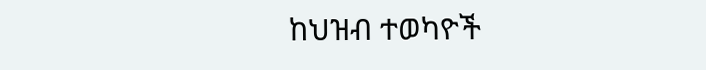ከህዝብ ተወካዮች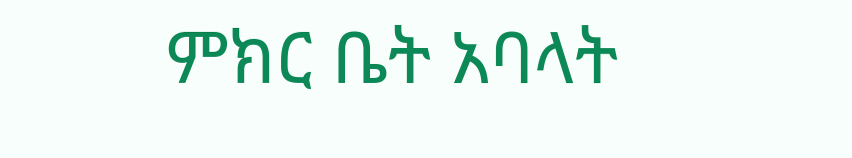ምክር ቤት አባላት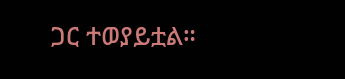ጋር ተወያይቷል።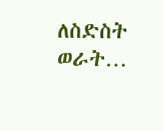ለስድስት ወራት…